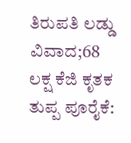ತಿರುಪತಿ ಲಡ್ಡು ವಿವಾದ;68 ಲಕ್ಷ ಕೆಜಿ ಕೃತಕ ತುಪ್ಪ ಪೂರೈಕೆ: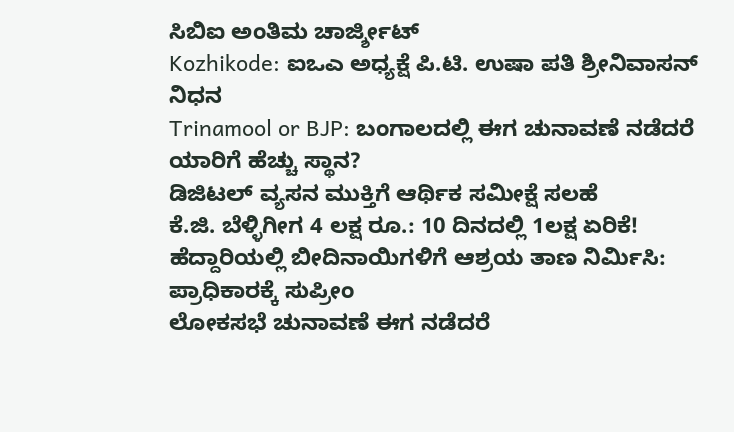ಸಿಬಿಐ ಅಂತಿಮ ಚಾರ್ಜ್ಶೀಟ್
Kozhikode: ಐಒಎ ಅಧ್ಯಕ್ಷೆ ಪಿ.ಟಿ. ಉಷಾ ಪತಿ ಶ್ರೀನಿವಾಸನ್ ನಿಧನ
Trinamool or BJP: ಬಂಗಾಲದಲ್ಲಿ ಈಗ ಚುನಾವಣೆ ನಡೆದರೆ ಯಾರಿಗೆ ಹೆಚ್ಚು ಸ್ಥಾನ?
ಡಿಜಿಟಲ್ ವ್ಯಸನ ಮುಕ್ತಿಗೆ ಆರ್ಥಿಕ ಸಮೀಕ್ಷೆ ಸಲಹೆ
ಕೆ.ಜಿ. ಬೆಳ್ಳಿಗೀಗ 4 ಲಕ್ಷ ರೂ.: 10 ದಿನದಲ್ಲಿ 1ಲಕ್ಷ ಏರಿಕೆ!
ಹೆದ್ದಾರಿಯಲ್ಲಿ ಬೀದಿನಾಯಿಗಳಿಗೆ ಆಶ್ರಯ ತಾಣ ನಿರ್ಮಿಸಿ: ಪ್ರಾಧಿಕಾರಕ್ಕೆ ಸುಪ್ರೀಂ
ಲೋಕಸಭೆ ಚುನಾವಣೆ ಈಗ ನಡೆದರೆ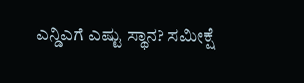ಎನ್ಡಿಎಗೆ ಎಷ್ಟು ಸ್ಥಾನ? ಸಮೀಕ್ಷೆ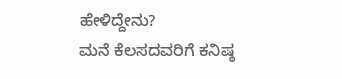ಹೇಳಿದ್ದೇನು?
ಮನೆ ಕೆಲಸದವರಿಗೆ ಕನಿಷ್ಠ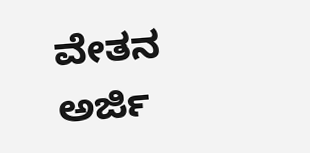ವೇತನ ಅರ್ಜಿ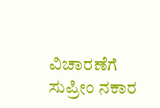ವಿಚಾರಣೆಗೆ ಸುಪ್ರೀಂ ನಕಾರ